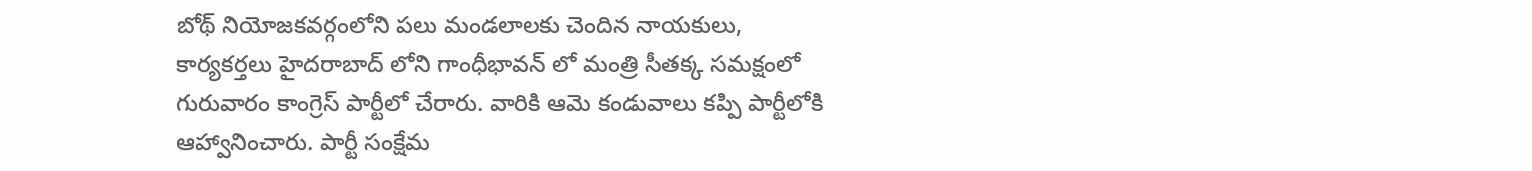బోథ్ నియోజకవర్గంలోని పలు మండలాలకు చెందిన నాయకులు, కార్యకర్తలు హైదరాబాద్ లోని గాంధీభావన్ లో మంత్రి సీతక్క సమక్షంలో గురువారం కాంగ్రెస్ పార్టీలో చేరారు. వారికి ఆమె కండువాలు కప్పి పార్టీలోకి ఆహ్వానించారు. పార్టీ సంక్షేమ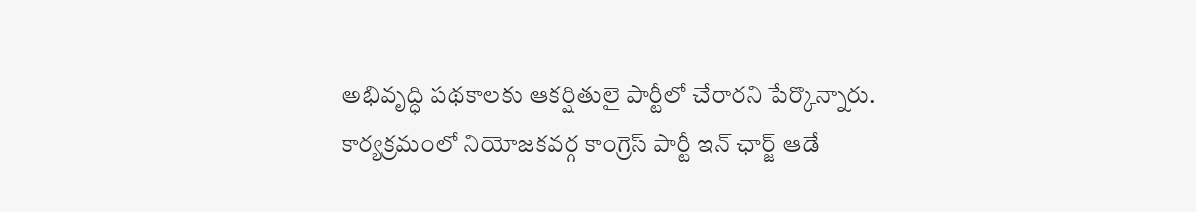అభివృద్ధి పథకాలకు ఆకర్షితులై పార్టీలో చేరారని పేర్కొన్నారు. కార్యక్రమంలో నియోజకవర్గ కాంగ్రెస్ పార్టీ ఇన్ ఛార్జ్ ఆడే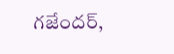గజేందర్,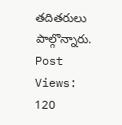తదితరులు పాల్గొన్నారు.
Post Views: 120